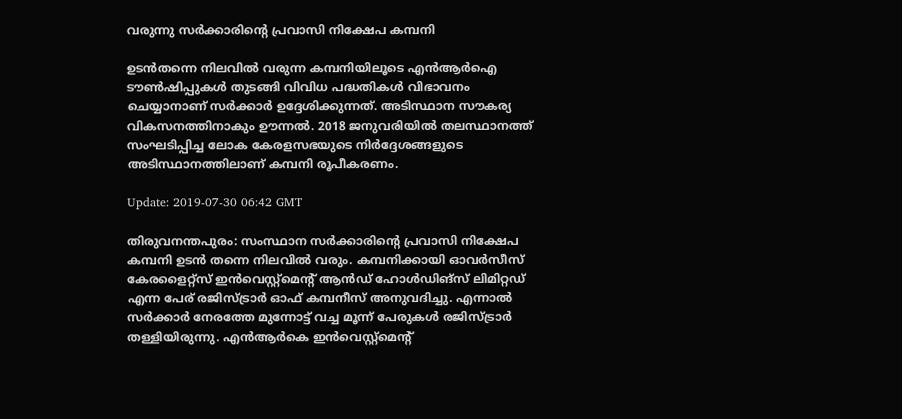വരുന്നു സര്‍ക്കാരിന്റെ പ്രവാസി നിക്ഷേപ കമ്പനി

ഉടന്‍തന്നെ നിലവില്‍ വരുന്ന കമ്പനിയിലൂടെ എന്‍ആര്‍ഐ ടൗണ്‍ഷിപ്പുകള്‍ തുടങ്ങി വിവിധ പദ്ധതികള്‍ വിഭാവനം ചെയ്യാനാണ് സര്‍ക്കാര്‍ ഉദ്ദേശിക്കുന്നത്. അടിസ്ഥാന സൗകര്യ വികസനത്തിനാകും ഊന്നല്‍. 2018 ജനുവരിയില്‍ തലസ്ഥാനത്ത് സംഘടിപ്പിച്ച ലോക കേരളസഭയുടെ നിര്‍ദ്ദേശങ്ങളുടെ അടിസ്ഥാനത്തിലാണ് കമ്പനി രൂപീകരണം.

Update: 2019-07-30 06:42 GMT

തിരുവനന്തപുരം: സംസ്ഥാന സര്‍ക്കാരിന്റെ പ്രവാസി നിക്ഷേപ കമ്പനി ഉടന്‍ തന്നെ നിലവില്‍ വരും. കമ്പനിക്കായി ഓവര്‍സീസ് കേരളൈറ്റ്സ് ഇന്‍വെസ്റ്റ്മെന്റ് ആന്‍ഡ് ഹോള്‍ഡിങ്സ് ലിമിറ്റഡ് എന്ന പേര് രജിസ്ട്രാര്‍ ഓഫ് കമ്പനീസ് അനുവദിച്ചു. എന്നാല്‍ സര്‍ക്കാര്‍ നേരത്തേ മുന്നോട്ട് വച്ച മൂന്ന് പേരുകള്‍ രജിസ്ട്രാര്‍ തള്ളിയിരുന്നു. എന്‍ആര്‍കെ ഇന്‍വെസ്റ്റ്മെന്റ്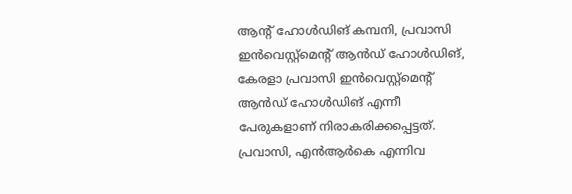ആന്റ് ഹോള്‍ഡിങ് കമ്പനി, പ്രവാസി ഇന്‍വെസ്റ്റ്മെന്റ് ആന്‍ഡ് ഹോള്‍ഡിങ്, കേരളാ പ്രവാസി ഇന്‍വെസ്റ്റ്മെന്റ് ആന്‍ഡ് ഹോള്‍ഡിങ് എന്നീ പേരുകളാണ് നിരാകരിക്കപ്പെട്ടത്. പ്രവാസി, എന്‍ആര്‍കെ എന്നിവ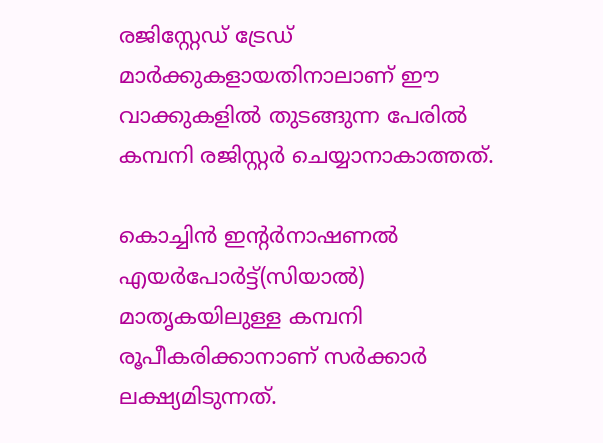രജിസ്റ്റേഡ് ട്രേഡ് മാര്‍ക്കുകളായതിനാലാണ് ഈ വാക്കുകളില്‍ തുടങ്ങുന്ന പേരില്‍ കമ്പനി രജിസ്റ്റര്‍ ചെയ്യാനാകാത്തത്.

കൊച്ചിന്‍ ഇന്റര്‍നാഷണല്‍ എയര്‍പോര്‍ട്ട്(സിയാല്‍) മാതൃകയിലുള്ള കമ്പനി രൂപീകരിക്കാനാണ് സര്‍ക്കാര്‍ ലക്ഷ്യമിടുന്നത്.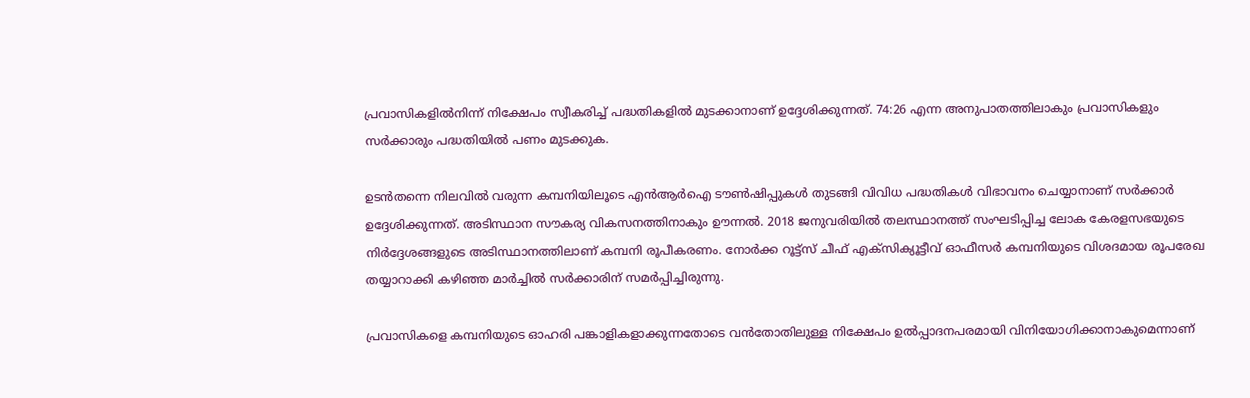പ്രവാസികളില്‍നിന്ന് നിക്ഷേപം സ്വീകരിച്ച് പദ്ധതികളില്‍ മുടക്കാനാണ് ഉദ്ദേശിക്കുന്നത്. 74:26 എന്ന അനുപാതത്തിലാകും പ്രവാസികളും സര്‍ക്കാരും പദ്ധതിയില്‍ പണം മുടക്കുക.

ഉടന്‍തന്നെ നിലവില്‍ വരുന്ന കമ്പനിയിലൂടെ എന്‍ആര്‍ഐ ടൗണ്‍ഷിപ്പുകള്‍ തുടങ്ങി വിവിധ പദ്ധതികള്‍ വിഭാവനം ചെയ്യാനാണ് സര്‍ക്കാര്‍ ഉദ്ദേശിക്കുന്നത്. അടിസ്ഥാന സൗകര്യ വികസനത്തിനാകും ഊന്നല്‍. 2018 ജനുവരിയില്‍ തലസ്ഥാനത്ത് സംഘടിപ്പിച്ച ലോക കേരളസഭയുടെ നിര്‍ദ്ദേശങ്ങളുടെ അടിസ്ഥാനത്തിലാണ് കമ്പനി രൂപീകരണം. നോര്‍ക്ക റൂട്ട്സ് ചീഫ് എക്സിക്യൂട്ടീവ് ഓഫീസര്‍ കമ്പനിയുടെ വിശദമായ രൂപരേഖ തയ്യാറാക്കി കഴിഞ്ഞ മാര്‍ച്ചില്‍ സര്‍ക്കാരിന് സമര്‍പ്പിച്ചിരുന്നു.

പ്രവാസികളെ കമ്പനിയുടെ ഓഹരി പങ്കാളികളാക്കുന്നതോടെ വന്‍തോതിലുള്ള നിക്ഷേപം ഉല്‍പ്പാദനപരമായി വിനിയോഗിക്കാനാകുമെന്നാണ്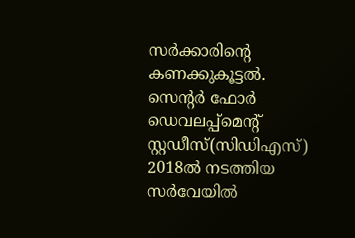സര്‍ക്കാരിന്റെ കണക്കുകൂട്ടല്‍. സെന്റര്‍ ഫോര്‍ ഡെവലപ്പ്മെന്റ് സ്റ്റഡീസ്(സിഡിഎസ്) 2018ല്‍ നടത്തിയ സര്‍വേയില്‍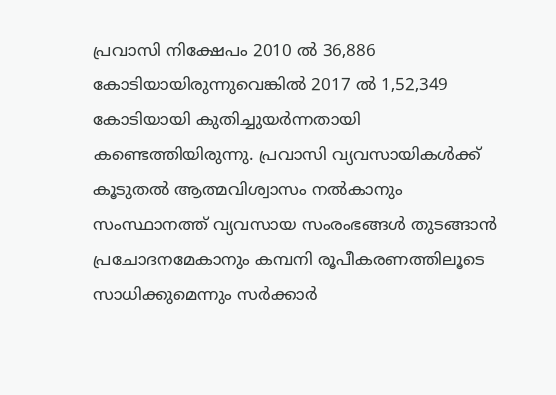പ്രവാസി നിക്ഷേപം 2010 ല്‍ 36,886 കോടിയായിരുന്നുവെങ്കില്‍ 2017 ല്‍ 1,52,349 കോടിയായി കുതിച്ചുയര്‍ന്നതായി കണ്ടെത്തിയിരുന്നു. പ്രവാസി വ്യവസായികള്‍ക്ക് കൂടുതല്‍ ആത്മവിശ്വാസം നല്‍കാനും സംസ്ഥാനത്ത് വ്യവസായ സംരംഭങ്ങള്‍ തുടങ്ങാന്‍ പ്രചോദനമേകാനും കമ്പനി രൂപീകരണത്തിലൂടെ സാധിക്കുമെന്നും സര്‍ക്കാര്‍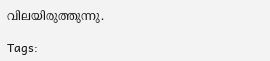വിലയിരുത്തുന്നു.

Tags: